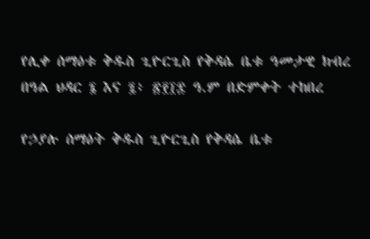የሊቀ ሰማዕቱ ቅዱስ ጊዮርጊስ የቅዳሴ ቤቱ ዓመታዊ ክብረ በዓል ህዳር ፮ እና ፯፥ ፳፻፲፰ ዓ.ም በድምቀት ተከበረ

የኃያሉ ሰማዕት ቅዱስ ጊዮርጊስ የቅዳሴ ቤቱ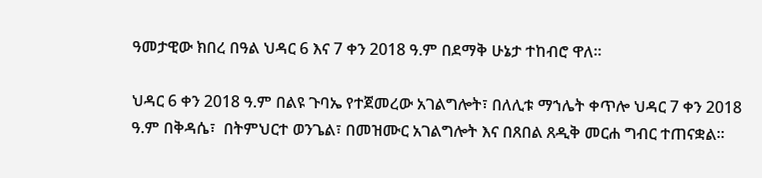ዓመታዊው ክበረ በዓል ህዳር 6 እና 7 ቀን 2018 ዓ.ም በደማቅ ሁኔታ ተከብሮ ዋለ።

ህዳር 6 ቀን 2018 ዓ.ም በልዩ ጉባኤ የተጀመረው አገልግሎት፣ በለሊቱ ማኀሌት ቀጥሎ ህዳር 7 ቀን 2018 ዓ.ም በቅዳሴ፣  በትምህርተ ወንጌል፣ በመዝሙር አገልግሎት እና በጸበል ጸዲቅ መርሐ ግብር ተጠናቋል።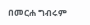በመርሐ ግብሩም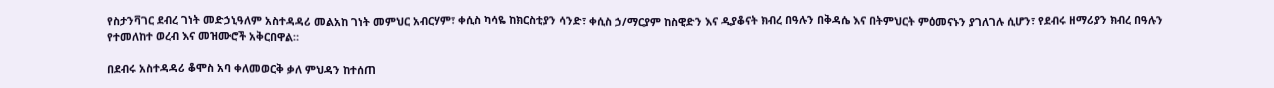የስታንቫገር ደብረ ገነት መድኃኒዓለም አስተዳዳሪ መልአከ ገነት መምህር አብርሃም፣ ቀሲስ ካሳዬ ከክርስቲያን ሳንድ፣ ቀሲስ ኃ/ማርያም ከስዊድን እና ዲያቆናት ክብረ በዓሉን በቅዳሴ እና በትምህርት ምዕመናኑን ያገለገሉ ሲሆን፣ የደብሩ ዘማሪያን ክብረ በዓሉን የተመለከተ ወረብ እና መዝሙሮች አቅርበዋል።

በደብሩ አስተዳዳሪ ቆሞስ አባ ቀለመወርቅ ቃለ ምህዳን ከተሰጠ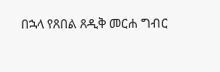በኋላ የጸበል ጸዲቅ መርሐ ግብር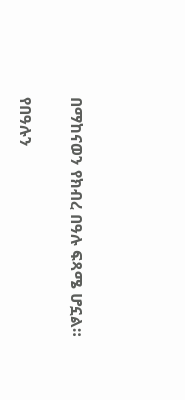በማከናወን የክብረ በዓሉ ፍጻሜ ሆኗል።

የበዓሉን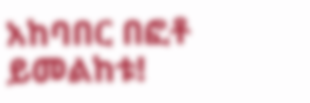አከባበር በፎቶ ይመልከቱ!